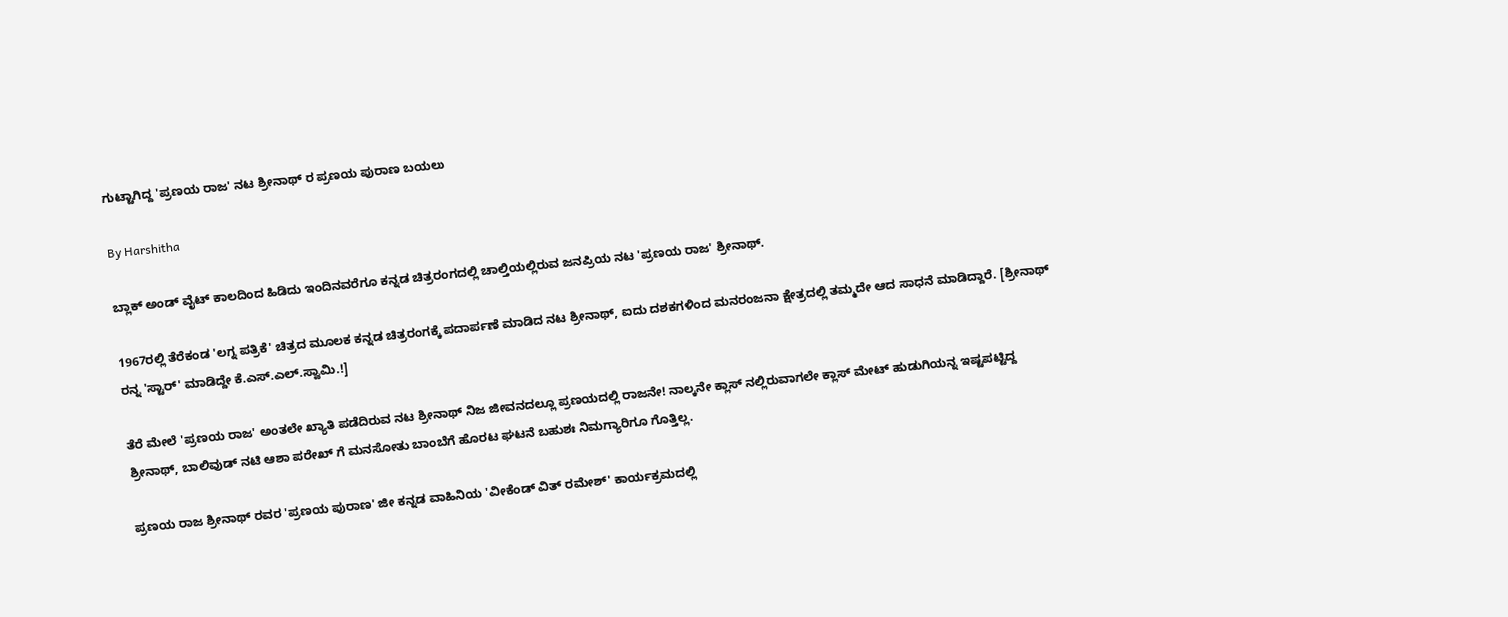ಗುಟ್ಟಾಗಿದ್ದ 'ಪ್ರಣಯ ರಾಜ' ನಟ ಶ್ರೀನಾಥ್ ರ ಪ್ರಣಯ ಪುರಾಣ ಬಯಲು

By Harshitha

ಬ್ಲಾಕ್ ಅಂಡ್ ವೈಟ್ ಕಾಲದಿಂದ ಹಿಡಿದು ಇಂದಿನವರೆಗೂ ಕನ್ನಡ ಚಿತ್ರರಂಗದಲ್ಲಿ ಚಾಲ್ತಿಯಲ್ಲಿರುವ ಜನಪ್ರಿಯ ನಟ 'ಪ್ರಣಯ ರಾಜ' ಶ್ರೀನಾಥ್.

1967ರಲ್ಲಿ ತೆರೆಕಂಡ 'ಲಗ್ನ ಪತ್ರಿಕೆ' ಚಿತ್ರದ ಮೂಲಕ ಕನ್ನಡ ಚಿತ್ರರಂಗಕ್ಕೆ ಪದಾರ್ಪಣೆ ಮಾಡಿದ ನಟ ಶ್ರೀನಾಥ್, ಐದು ದಶಕಗಳಿಂದ ಮನರಂಜನಾ ಕ್ಷೇತ್ರದಲ್ಲಿ ತಮ್ಮದೇ ಆದ ಸಾಧನೆ ಮಾಡಿದ್ದಾರೆ. [ಶ್ರೀನಾಥ್ ರನ್ನ 'ಸ್ಟಾರ್' ಮಾಡಿದ್ದೇ ಕೆ.ಎಸ್.ಎಲ್.ಸ್ವಾಮಿ.!]

ತೆರೆ ಮೇಲೆ 'ಪ್ರಣಯ ರಾಜ' ಅಂತಲೇ ಖ್ಯಾತಿ ಪಡೆದಿರುವ ನಟ ಶ್ರೀನಾಥ್ ನಿಜ ಜೀವನದಲ್ಲೂ ಪ್ರಣಯದಲ್ಲಿ ರಾಜನೇ! ನಾಲ್ಕನೇ ಕ್ಲಾಸ್ ನಲ್ಲಿರುವಾಗಲೇ ಕ್ಲಾಸ್ ಮೇಟ್ ಹುಡುಗಿಯನ್ನ ಇಷ್ಟಪಟ್ಟಿದ್ದ ಶ್ರೀನಾಥ್, ಬಾಲಿವುಡ್ ನಟಿ ಆಶಾ ಪರೇಖ್ ಗೆ ಮನಸೋತು ಬಾಂಬೆಗೆ ಹೊರಟ ಘಟನೆ ಬಹುಶಃ ನಿಮಗ್ಯಾರಿಗೂ ಗೊತ್ತಿಲ್ಲ.

ಪ್ರಣಯ ರಾಜ ಶ್ರೀನಾಥ್ ರವರ 'ಪ್ರಣಯ ಪುರಾಣ' ಜೀ ಕನ್ನಡ ವಾಹಿನಿಯ 'ವೀಕೆಂಡ್ ವಿತ್ ರಮೇಶ್' ಕಾರ್ಯಕ್ರಮದಲ್ಲಿ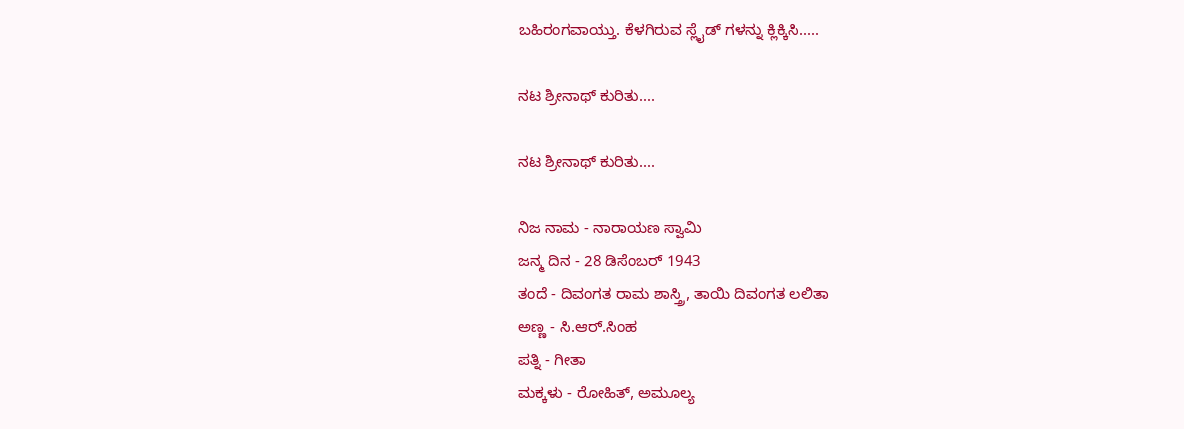ಬಹಿರಂಗವಾಯ್ತು. ಕೆಳಗಿರುವ ಸ್ಲೈಡ್ ಗಳನ್ನು ಕ್ಲಿಕ್ಕಿಸಿ.....

ನಟ ಶ್ರೀನಾಥ್ ಕುರಿತು....

ನಟ ಶ್ರೀನಾಥ್ ಕುರಿತು....

ನಿಜ ನಾಮ - ನಾರಾಯಣ ಸ್ವಾಮಿ
ಜನ್ಮ ದಿನ - 28 ಡಿಸೆಂಬರ್ 1943
ತಂದೆ - ದಿವಂಗತ ರಾಮ ಶಾಸ್ತ್ರಿ, ತಾಯಿ ದಿವಂಗತ ಲಲಿತಾ
ಅಣ್ಣ - ಸಿ.ಆರ್.ಸಿಂಹ
ಪತ್ನಿ - ಗೀತಾ
ಮಕ್ಕಳು - ರೋಹಿತ್, ಅಮೂಲ್ಯ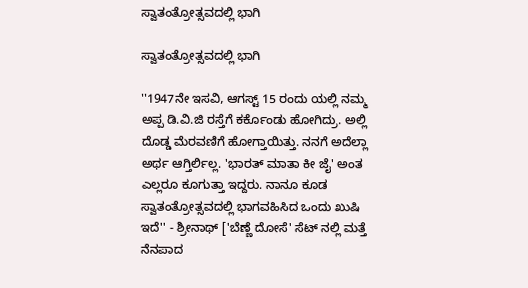ಸ್ವಾತಂತ್ರೋತ್ಸವದಲ್ಲಿ ಭಾಗಿ

ಸ್ವಾತಂತ್ರೋತ್ಸವದಲ್ಲಿ ಭಾಗಿ

''1947ನೇ ಇಸವಿ, ಆಗಸ್ಟ್ 15 ರಂದು ಯಲ್ಲಿ ನಮ್ಮ ಅಪ್ಪ ಡಿ.ವಿ.ಜಿ ರಸ್ತೆಗೆ ಕರ್ಕೊಂಡು ಹೋಗಿದ್ರು. ಅಲ್ಲಿ ದೊಡ್ಡ ಮೆರವಣಿಗೆ ಹೋಗ್ತಾಯಿತ್ತು. ನನಗೆ ಅದೆಲ್ಲಾ ಅರ್ಥ ಆಗ್ತಿರ್ಲಿಲ್ಲ. 'ಭಾರತ್ ಮಾತಾ ಕೀ ಜೈ' ಅಂತ ಎಲ್ಲರೂ ಕೂಗುತ್ತಾ ಇದ್ದರು. ನಾನೂ ಕೂಡ ಸ್ವಾತಂತ್ರೋತ್ಸವದಲ್ಲಿ ಭಾಗವಹಿಸಿದ ಒಂದು ಖುಷಿ ಇದೆ'' - ಶ್ರೀನಾಥ್ ['ಬೆಣ್ಣೆ ದೋಸೆ' ಸೆಟ್ ನಲ್ಲಿ ಮತ್ತೆ ನೆನಪಾದ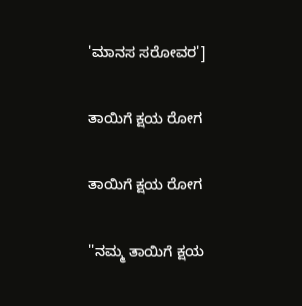'ಮಾನಸ ಸರೋವರ']

ತಾಯಿಗೆ ಕ್ಷಯ ರೋಗ

ತಾಯಿಗೆ ಕ್ಷಯ ರೋಗ

''ನಮ್ಮ ತಾಯಿಗೆ ಕ್ಷಯ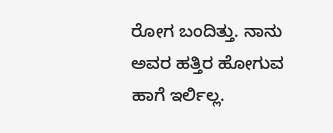ರೋಗ ಬಂದಿತ್ತು. ನಾನು ಅವರ ಹತ್ತಿರ ಹೋಗುವ ಹಾಗೆ ಇರ್ಲಿಲ್ಲ.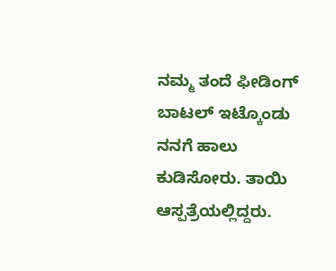ನಮ್ಮ ತಂದೆ ಫೀಡಿಂಗ್ ಬಾಟಲ್ ಇಟ್ಕೊಂಡು ನನಗೆ ಹಾಲು ಕುಡಿಸೋರು. ತಾಯಿ ಆಸ್ಪತ್ರೆಯಲ್ಲಿದ್ದರು.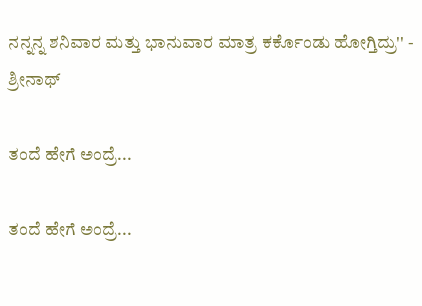ನನ್ನನ್ನ ಶನಿವಾರ ಮತ್ತು ಭಾನುವಾರ ಮಾತ್ರ ಕರ್ಕೊಂಡು ಹೋಗ್ತಿದ್ರು'' - ಶ್ರೀನಾಥ್

ತಂದೆ ಹೇಗೆ ಅಂದ್ರೆ...

ತಂದೆ ಹೇಗೆ ಅಂದ್ರೆ...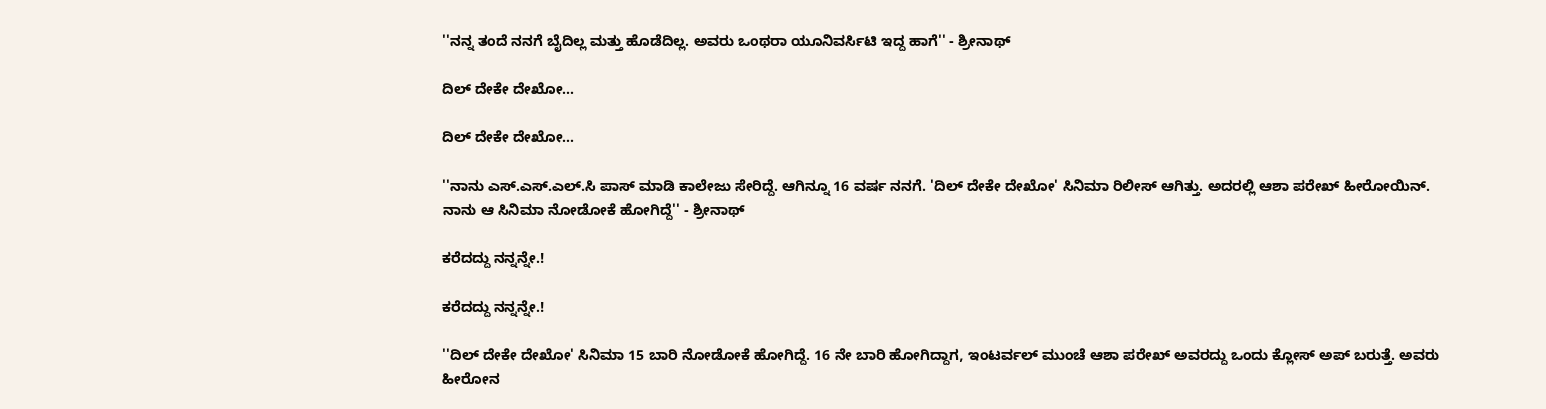''ನನ್ನ ತಂದೆ ನನಗೆ ಬೈದಿಲ್ಲ ಮತ್ತು ಹೊಡೆದಿಲ್ಲ. ಅವರು ಒಂಥರಾ ಯೂನಿವರ್ಸಿಟಿ ಇದ್ದ ಹಾಗೆ'' - ಶ್ರೀನಾಥ್

ದಿಲ್ ದೇಕೇ ದೇಖೋ...

ದಿಲ್ ದೇಕೇ ದೇಖೋ...

''ನಾನು ಎಸ್.ಎಸ್.ಎಲ್.ಸಿ ಪಾಸ್ ಮಾಡಿ ಕಾಲೇಜು ಸೇರಿದ್ದೆ. ಆಗಿನ್ನೂ 16 ವರ್ಷ ನನಗೆ. 'ದಿಲ್ ದೇಕೇ ದೇಖೋ' ಸಿನಿಮಾ ರಿಲೀಸ್ ಆಗಿತ್ತು. ಅದರಲ್ಲಿ ಆಶಾ ಪರೇಖ್ ಹೀರೋಯಿನ್. ನಾನು ಆ ಸಿನಿಮಾ ನೋಡೋಕೆ ಹೋಗಿದ್ದೆ'' - ಶ್ರೀನಾಥ್

ಕರೆದದ್ದು ನನ್ನನ್ನೇ.!

ಕರೆದದ್ದು ನನ್ನನ್ನೇ.!

''ದಿಲ್ ದೇಕೇ ದೇಖೋ' ಸಿನಿಮಾ 15 ಬಾರಿ ನೋಡೋಕೆ ಹೋಗಿದ್ದೆ. 16 ನೇ ಬಾರಿ ಹೋಗಿದ್ದಾಗ, ಇಂಟರ್ವಲ್ ಮುಂಚೆ ಆಶಾ ಪರೇಖ್ ಅವರದ್ದು ಒಂದು ಕ್ಲೋಸ್ ಅಪ್ ಬರುತ್ತೆ. ಅವರು ಹೀರೋನ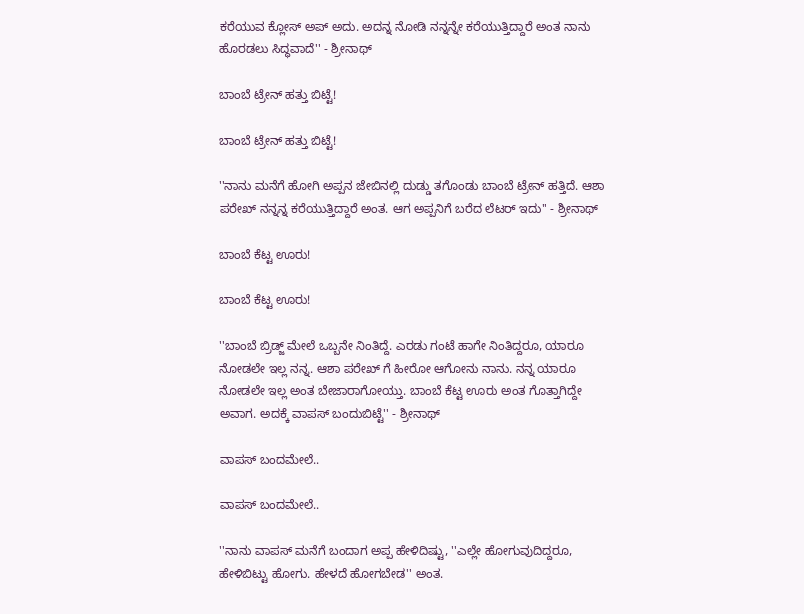ಕರೆಯುವ ಕ್ಲೋಸ್ ಅಪ್ ಅದು. ಅದನ್ನ ನೋಡಿ ನನ್ನನ್ನೇ ಕರೆಯುತ್ತಿದ್ದಾರೆ ಅಂತ ನಾನು ಹೊರಡಲು ಸಿದ್ಧವಾದೆ'' - ಶ್ರೀನಾಥ್

ಬಾಂಬೆ ಟ್ರೇನ್ ಹತ್ತು ಬಿಟ್ಟೆ!

ಬಾಂಬೆ ಟ್ರೇನ್ ಹತ್ತು ಬಿಟ್ಟೆ!

''ನಾನು ಮನೆಗೆ ಹೋಗಿ ಅಪ್ಪನ ಜೇಬಿನಲ್ಲಿ ದುಡ್ಡು ತಗೊಂಡು ಬಾಂಬೆ ಟ್ರೇನ್ ಹತ್ತಿದೆ. ಆಶಾ ಪರೇಖ್ ನನ್ನನ್ನ ಕರೆಯುತ್ತಿದ್ದಾರೆ ಅಂತ. ಆಗ ಅಪ್ಪನಿಗೆ ಬರೆದ ಲೆಟರ್ ಇದು'' - ಶ್ರೀನಾಥ್

ಬಾಂಬೆ ಕೆಟ್ಟ ಊರು!

ಬಾಂಬೆ ಕೆಟ್ಟ ಊರು!

''ಬಾಂಬೆ ಬ್ರಿಡ್ಜ್ ಮೇಲೆ ಒಬ್ಬನೇ ನಿಂತಿದ್ದೆ. ಎರಡು ಗಂಟೆ ಹಾಗೇ ನಿಂತಿದ್ದರೂ, ಯಾರೂ ನೋಡಲೇ ಇಲ್ಲ ನನ್ನ. ಆಶಾ ಪರೇಖ್ ಗೆ ಹೀರೋ ಆಗೋನು ನಾನು. ನನ್ನ ಯಾರೂ ನೋಡಲೇ ಇಲ್ಲ ಅಂತ ಬೇಜಾರಾಗೋಯ್ತು. ಬಾಂಬೆ ಕೆಟ್ಟ ಊರು ಅಂತ ಗೊತ್ತಾಗಿದ್ದೇ ಅವಾಗ. ಅದಕ್ಕೆ ವಾಪಸ್ ಬಂದುಬಿಟ್ಟೆ'' - ಶ್ರೀನಾಥ್

ವಾಪಸ್ ಬಂದಮೇಲೆ..

ವಾಪಸ್ ಬಂದಮೇಲೆ..

''ನಾನು ವಾಪಸ್ ಮನೆಗೆ ಬಂದಾಗ ಅಪ್ಪ ಹೇಳಿದಿಷ್ಟು, ''ಎಲ್ಲೇ ಹೋಗುವುದಿದ್ದರೂ, ಹೇಳಿಬಿಟ್ಟು ಹೋಗು. ಹೇಳದೆ ಹೋಗಬೇಡ'' ಅಂತ.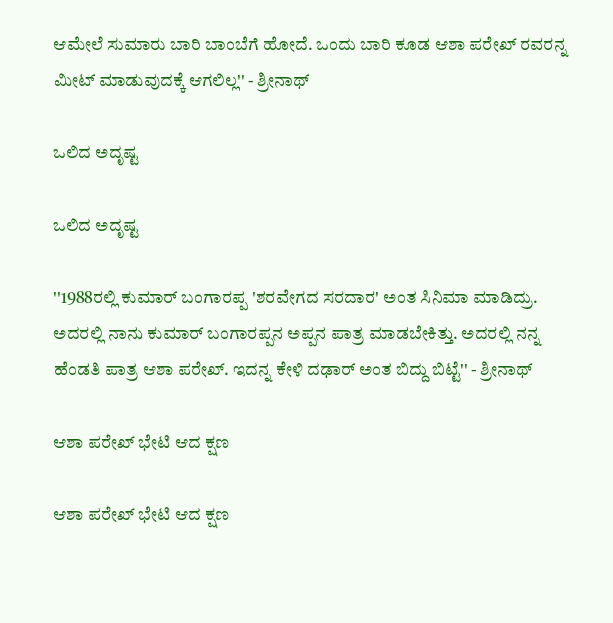ಆಮೇಲೆ ಸುಮಾರು ಬಾರಿ ಬಾಂಬೆಗೆ ಹೋದೆ. ಒಂದು ಬಾರಿ ಕೂಡ ಆಶಾ ಪರೇಖ್ ರವರನ್ನ ಮೀಟ್ ಮಾಡುವುದಕ್ಕೆ ಆಗಲಿಲ್ಲ'' - ಶ್ರೀನಾಥ್

ಒಲಿದ ಅದೃಷ್ಟ

ಒಲಿದ ಅದೃಷ್ಟ

''1988ರಲ್ಲಿ ಕುಮಾರ್ ಬಂಗಾರಪ್ಪ 'ಶರವೇಗದ ಸರದಾರ' ಅಂತ ಸಿನಿಮಾ ಮಾಡಿದ್ರು. ಅದರಲ್ಲಿ ನಾನು ಕುಮಾರ್ ಬಂಗಾರಪ್ಪನ ಅಪ್ಪನ ಪಾತ್ರ ಮಾಡಬೇಕಿತ್ತು. ಅದರಲ್ಲಿ ನನ್ನ ಹೆಂಡತಿ ಪಾತ್ರ ಆಶಾ ಪರೇಖ್. ಇದನ್ನ ಕೇಳಿ ದಢಾರ್ ಅಂತ ಬಿದ್ದು ಬಿಟ್ಟೆ'' - ಶ್ರೀನಾಥ್

ಆಶಾ ಪರೇಖ್ ಭೇಟಿ ಆದ ಕ್ಷಣ

ಆಶಾ ಪರೇಖ್ ಭೇಟಿ ಆದ ಕ್ಷಣ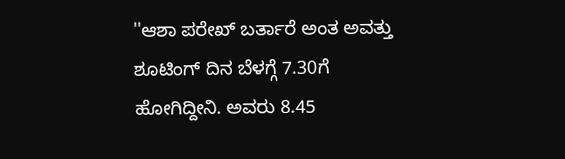''ಆಶಾ ಪರೇಖ್ ಬರ್ತಾರೆ ಅಂತ ಅವತ್ತು ಶೂಟಿಂಗ್ ದಿನ ಬೆಳಗ್ಗೆ 7.30ಗೆ ಹೋಗಿದ್ದೀನಿ. ಅವರು 8.45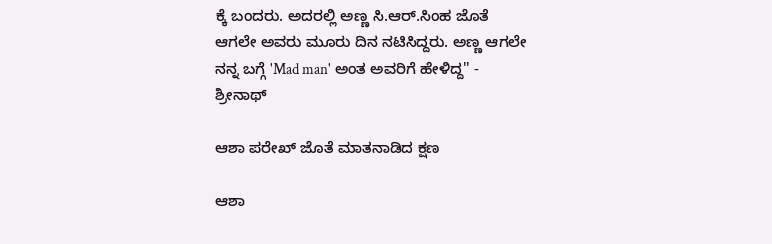ಕ್ಕೆ ಬಂದರು. ಅದರಲ್ಲಿ ಅಣ್ಣ ಸಿ.ಆರ್.ಸಿಂಹ ಜೊತೆ ಆಗಲೇ ಅವರು ಮೂರು ದಿನ ನಟಿಸಿದ್ದರು. ಅಣ್ಣ ಆಗಲೇ ನನ್ನ ಬಗ್ಗೆ 'Mad man' ಅಂತ ಅವರಿಗೆ ಹೇಳಿದ್ದ'' - ಶ್ರೀನಾಥ್

ಆಶಾ ಪರೇಖ್ ಜೊತೆ ಮಾತನಾಡಿದ ಕ್ಷಣ

ಆಶಾ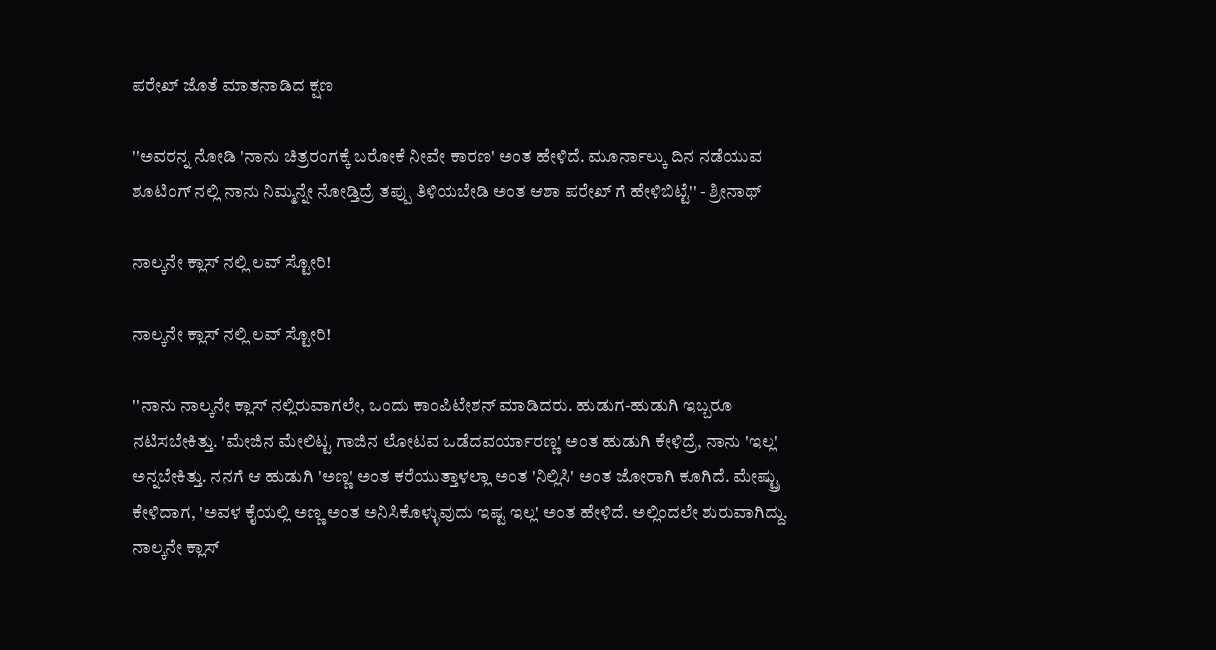ಪರೇಖ್ ಜೊತೆ ಮಾತನಾಡಿದ ಕ್ಷಣ

''ಅವರನ್ನ ನೋಡಿ 'ನಾನು ಚಿತ್ರರಂಗಕ್ಕೆ ಬರೋಕೆ ನೀವೇ ಕಾರಣ' ಅಂತ ಹೇಳಿದೆ. ಮೂರ್ನಾಲ್ಕು ದಿನ ನಡೆಯುವ ಶೂಟಿಂಗ್ ನಲ್ಲಿ ನಾನು ನಿಮ್ಮನ್ನೇ ನೋಡ್ತಿದ್ರೆ ತಪ್ಪು ತಿಳಿಯಬೇಡಿ ಅಂತ ಆಶಾ ಪರೇಖ್ ಗೆ ಹೇಳಿಬಿಟ್ಟೆ'' - ಶ್ರೀನಾಥ್

ನಾಲ್ಕನೇ ಕ್ಲಾಸ್ ನಲ್ಲಿ ಲವ್ ಸ್ಟೋರಿ!

ನಾಲ್ಕನೇ ಕ್ಲಾಸ್ ನಲ್ಲಿ ಲವ್ ಸ್ಟೋರಿ!

''ನಾನು ನಾಲ್ಕನೇ ಕ್ಲಾಸ್ ನಲ್ಲಿರುವಾಗಲೇ, ಒಂದು ಕಾಂಪಿಟೇಶನ್ ಮಾಡಿದರು. ಹುಡುಗ-ಹುಡುಗಿ ಇಬ್ಬರೂ ನಟಿಸಬೇಕಿತ್ತು. 'ಮೇಜಿನ ಮೇಲಿಟ್ಟ ಗಾಜಿನ ಲೋಟವ ಒಡೆದವರ್ಯಾರಣ್ಣ' ಅಂತ ಹುಡುಗಿ ಕೇಳಿದ್ರೆ, ನಾನು 'ಇಲ್ಲ' ಅನ್ನಬೇಕಿತ್ತು. ನನಗೆ ಆ ಹುಡುಗಿ 'ಅಣ್ಣ' ಅಂತ ಕರೆಯುತ್ತಾಳಲ್ಲಾ ಅಂತ 'ನಿಲ್ಲಿಸಿ' ಅಂತ ಜೋರಾಗಿ ಕೂಗಿದೆ. ಮೇಷ್ಟ್ರು ಕೇಳಿದಾಗ, 'ಅವಳ ಕೈಯಲ್ಲಿ ಅಣ್ಣ ಅಂತ ಅನಿಸಿಕೊಳ್ಳುವುದು ಇಷ್ಟ ಇಲ್ಲ' ಅಂತ ಹೇಳಿದೆ. ಅಲ್ಲಿಂದಲೇ ಶುರುವಾಗಿದ್ದು. ನಾಲ್ಕನೇ ಕ್ಲಾಸ್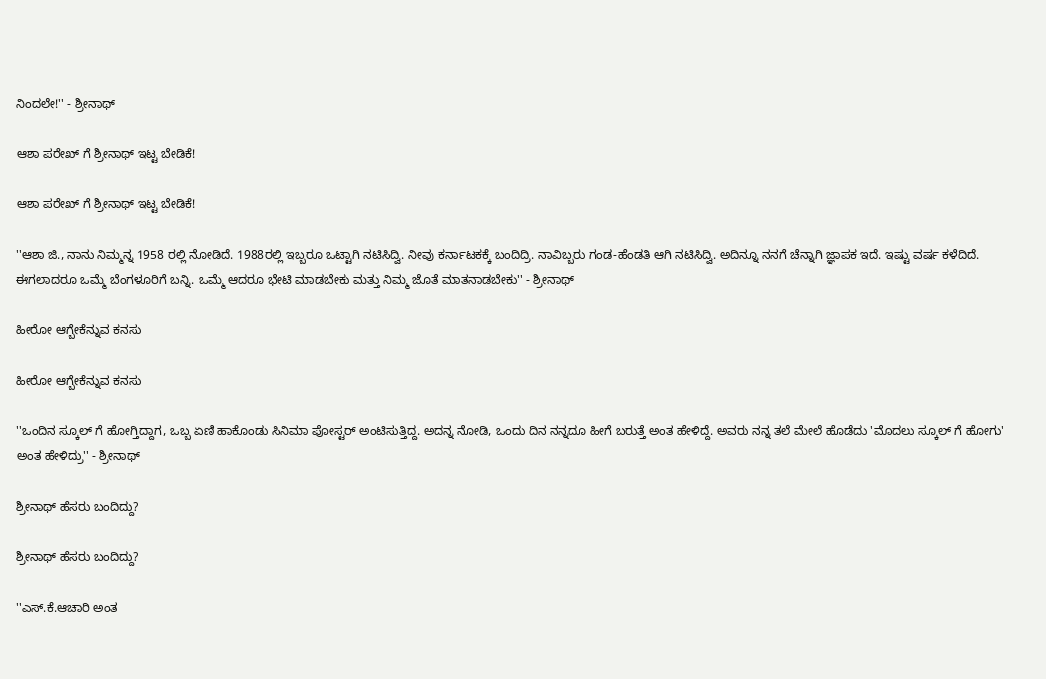ನಿಂದಲೇ!'' - ಶ್ರೀನಾಥ್

ಆಶಾ ಪರೇಖ್ ಗೆ ಶ್ರೀನಾಥ್ ಇಟ್ಟ ಬೇಡಿಕೆ!

ಆಶಾ ಪರೇಖ್ ಗೆ ಶ್ರೀನಾಥ್ ಇಟ್ಟ ಬೇಡಿಕೆ!

''ಆಶಾ ಜಿ., ನಾನು ನಿಮ್ಮನ್ನ 1958 ರಲ್ಲಿ ನೋಡಿದೆ. 1988ರಲ್ಲಿ ಇಬ್ಬರೂ ಒಟ್ಟಾಗಿ ನಟಿಸಿದ್ವಿ. ನೀವು ಕರ್ನಾಟಕಕ್ಕೆ ಬಂದಿದ್ರಿ. ನಾವಿಬ್ಬರು ಗಂಡ-ಹೆಂಡತಿ ಆಗಿ ನಟಿಸಿದ್ವಿ. ಅದಿನ್ನೂ ನನಗೆ ಚೆನ್ನಾಗಿ ಜ್ಞಾಪಕ ಇದೆ. ಇಷ್ಟು ವರ್ಷ ಕಳೆದಿದೆ. ಈಗಲಾದರೂ ಒಮ್ಮೆ ಬೆಂಗಳೂರಿಗೆ ಬನ್ನಿ. ಒಮ್ಮೆ ಆದರೂ ಭೇಟಿ ಮಾಡಬೇಕು ಮತ್ತು ನಿಮ್ಮ ಜೊತೆ ಮಾತನಾಡಬೇಕು'' - ಶ್ರೀನಾಥ್

ಹೀರೋ ಆಗ್ಬೇಕೆನ್ನುವ ಕನಸು

ಹೀರೋ ಆಗ್ಬೇಕೆನ್ನುವ ಕನಸು

''ಒಂದಿನ ಸ್ಕೂಲ್ ಗೆ ಹೋಗ್ತಿದ್ದಾಗ, ಒಬ್ಬ ಏಣಿ ಹಾಕೊಂಡು ಸಿನಿಮಾ ಪೋಸ್ಟರ್ ಅಂಟಿಸುತ್ತಿದ್ದ. ಅದನ್ನ ನೋಡಿ, ಒಂದು ದಿನ ನನ್ನದೂ ಹೀಗೆ ಬರುತ್ತೆ ಅಂತ ಹೇಳಿದ್ದೆ. ಅವರು ನನ್ನ ತಲೆ ಮೇಲೆ ಹೊಡೆದು 'ಮೊದಲು ಸ್ಕೂಲ್ ಗೆ ಹೋಗು' ಅಂತ ಹೇಳಿದ್ರು'' - ಶ್ರೀನಾಥ್

ಶ್ರೀನಾಥ್ ಹೆಸರು ಬಂದಿದ್ದು?

ಶ್ರೀನಾಥ್ ಹೆಸರು ಬಂದಿದ್ದು?

''ಎಸ್.ಕೆ.ಆಚಾರಿ ಅಂತ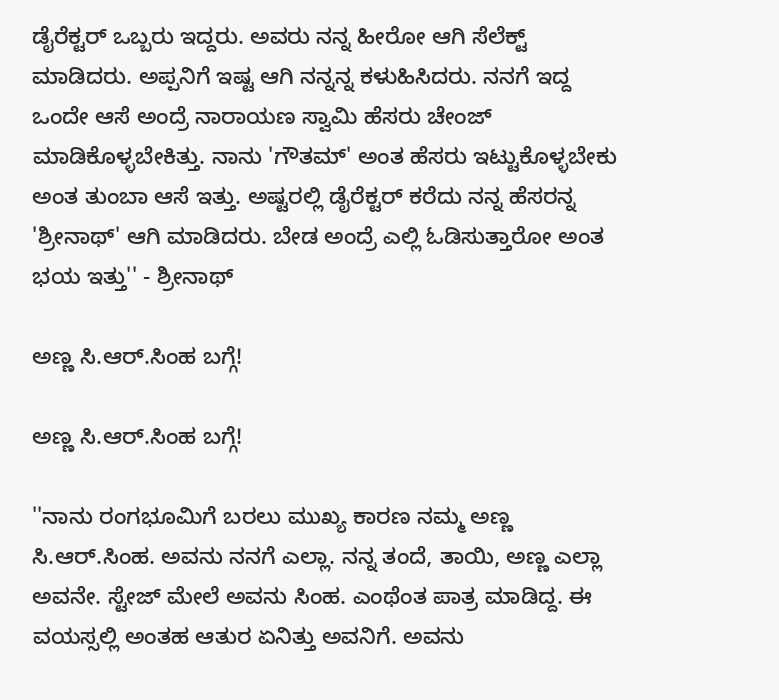ಡೈರೆಕ್ಟರ್ ಒಬ್ಬರು ಇದ್ದರು. ಅವರು ನನ್ನ ಹೀರೋ ಆಗಿ ಸೆಲೆಕ್ಟ್ ಮಾಡಿದರು. ಅಪ್ಪನಿಗೆ ಇಷ್ಟ ಆಗಿ ನನ್ನನ್ನ ಕಳುಹಿಸಿದರು. ನನಗೆ ಇದ್ದ ಒಂದೇ ಆಸೆ ಅಂದ್ರೆ ನಾರಾಯಣ ಸ್ವಾಮಿ ಹೆಸರು ಚೇಂಜ್ ಮಾಡಿಕೊಳ್ಳಬೇಕಿತ್ತು. ನಾನು 'ಗೌತಮ್' ಅಂತ ಹೆಸರು ಇಟ್ಟುಕೊಳ್ಳಬೇಕು ಅಂತ ತುಂಬಾ ಆಸೆ ಇತ್ತು. ಅಷ್ಟರಲ್ಲಿ ಡೈರೆಕ್ಟರ್ ಕರೆದು ನನ್ನ ಹೆಸರನ್ನ 'ಶ್ರೀನಾಥ್' ಆಗಿ ಮಾಡಿದರು. ಬೇಡ ಅಂದ್ರೆ ಎಲ್ಲಿ ಓಡಿಸುತ್ತಾರೋ ಅಂತ ಭಯ ಇತ್ತು'' - ಶ್ರೀನಾಥ್

ಅಣ್ಣ ಸಿ.ಆರ್.ಸಿಂಹ ಬಗ್ಗೆ!

ಅಣ್ಣ ಸಿ.ಆರ್.ಸಿಂಹ ಬಗ್ಗೆ!

''ನಾನು ರಂಗಭೂಮಿಗೆ ಬರಲು ಮುಖ್ಯ ಕಾರಣ ನಮ್ಮ ಅಣ್ಣ ಸಿ.ಆರ್.ಸಿಂಹ. ಅವನು ನನಗೆ ಎಲ್ಲಾ. ನನ್ನ ತಂದೆ, ತಾಯಿ, ಅಣ್ಣ ಎಲ್ಲಾ ಅವನೇ. ಸ್ಟೇಜ್ ಮೇಲೆ ಅವನು ಸಿಂಹ. ಎಂಥೆಂತ ಪಾತ್ರ ಮಾಡಿದ್ದ. ಈ ವಯಸ್ಸಲ್ಲಿ ಅಂತಹ ಆತುರ ಏನಿತ್ತು ಅವನಿಗೆ. ಅವನು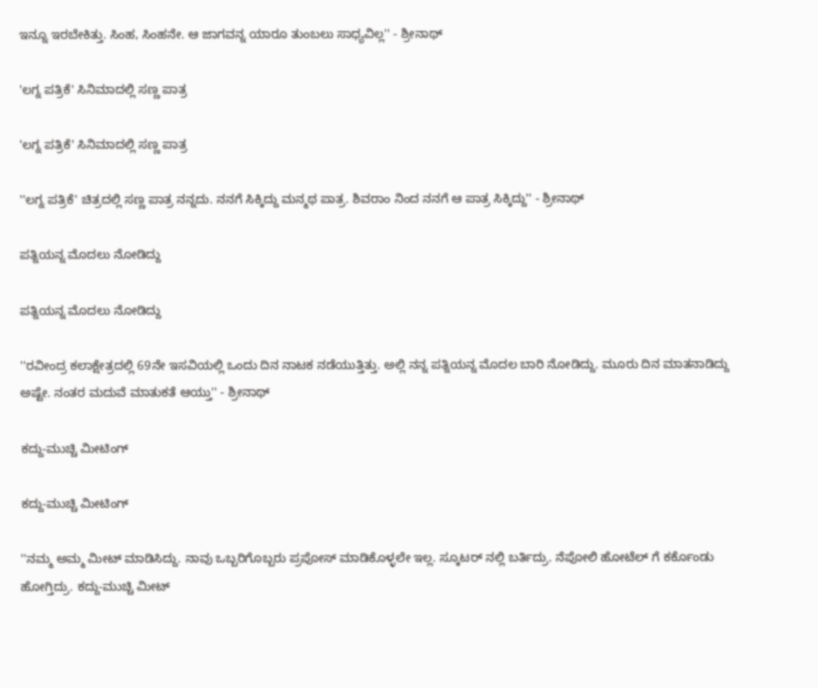ಇನ್ನೂ ಇರಬೇಕಿತ್ತು. ಸಿಂಹ, ಸಿಂಹನೇ. ಆ ಜಾಗವನ್ನ ಯಾರೂ ತುಂಬಲು ಸಾಧ್ಯವಿಲ್ಲ'' - ಶ್ರೀನಾಥ್

'ಲಗ್ನ ಪತ್ರಿಕೆ' ಸಿನಿಮಾದಲ್ಲಿ ಸಣ್ಣ ಪಾತ್ರ

'ಲಗ್ನ ಪತ್ರಿಕೆ' ಸಿನಿಮಾದಲ್ಲಿ ಸಣ್ಣ ಪಾತ್ರ

''ಲಗ್ನ ಪತ್ರಿಕೆ' ಚಿತ್ರದಲ್ಲಿ ಸಣ್ಣ ಪಾತ್ರ ನನ್ನದು. ನನಗೆ ಸಿಕ್ಕಿದ್ದು ಮನ್ಮಥ ಪಾತ್ರ. ಶಿವರಾಂ ನಿಂದ ನನಗೆ ಆ ಪಾತ್ರ ಸಿಕ್ಕಿದ್ದು'' - ಶ್ರೀನಾಥ್

ಪತ್ನಿಯನ್ನ ಮೊದಲು ನೋಡಿದ್ದು

ಪತ್ನಿಯನ್ನ ಮೊದಲು ನೋಡಿದ್ದು

''ರವೀಂದ್ರ ಕಲಾಕ್ಷೇತ್ರದಲ್ಲಿ 69ನೇ ಇಸವಿಯಲ್ಲಿ ಒಂದು ದಿನ ನಾಟಕ ನಡೆಯುತ್ತಿತ್ತು. ಅಲ್ಲಿ ನನ್ನ ಪತ್ನಿಯನ್ನ ಮೊದಲ ಬಾರಿ ನೋಡಿದ್ದು. ಮೂರು ದಿನ ಮಾತನಾಡಿದ್ದು ಅಷ್ಟೇ. ನಂತರ ಮದುವೆ ಮಾತುಕತೆ ಆಯ್ತು'' - ಶ್ರೀನಾಥ್

ಕದ್ದು-ಮುಚ್ಚಿ ಮೀಟಿಂಗ್

ಕದ್ದು-ಮುಚ್ಚಿ ಮೀಟಿಂಗ್

''ನಮ್ಮ ಅಮ್ಮ ಮೀಟ್ ಮಾಡಿಸಿದ್ದು. ನಾವು ಒಬ್ಬರಿಗೊಬ್ಬರು ಪ್ರಪೋಸ್ ಮಾಡಿಕೊಳ್ಳಲೇ ಇಲ್ಲ. ಸ್ಕೂಟರ್ ನಲ್ಲಿ ಬರ್ತಿದ್ರು. ನೆಪೋಲಿ ಹೋಟೆಲ್ ಗೆ ಕರ್ಕೊಂಡು ಹೋಗ್ತಿದ್ರು. ಕದ್ದು-ಮುಚ್ಚಿ ಮೀಟ್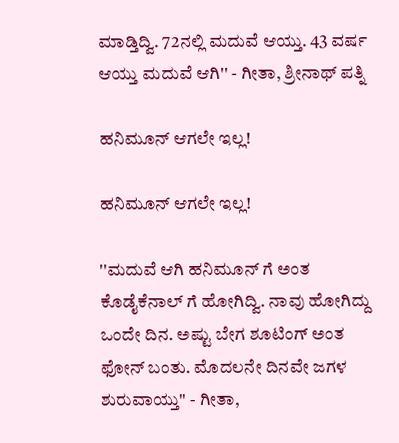ಮಾಡ್ತಿದ್ವಿ. 72ನಲ್ಲಿ ಮದುವೆ ಆಯ್ತು. 43 ವರ್ಷ ಆಯ್ತು ಮದುವೆ ಆಗಿ'' - ಗೀತಾ, ಶ್ರೀನಾಥ್ ಪತ್ನಿ

ಹನಿಮೂನ್ ಆಗಲೇ ಇಲ್ಲ!

ಹನಿಮೂನ್ ಆಗಲೇ ಇಲ್ಲ!

''ಮದುವೆ ಆಗಿ ಹನಿಮೂನ್ ಗೆ ಅಂತ ಕೊಡೈಕೆನಾಲ್ ಗೆ ಹೋಗಿದ್ವಿ. ನಾವು ಹೋಗಿದ್ದು ಒಂದೇ ದಿನ. ಅಷ್ಟು ಬೇಗ ಶೂಟಿಂಗ್ ಅಂತ ಫೋನ್ ಬಂತು. ಮೊದಲನೇ ದಿನವೇ ಜಗಳ ಶುರುವಾಯ್ತು'' - ಗೀತಾ,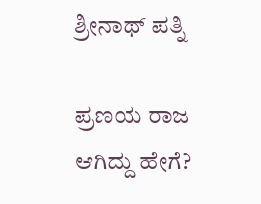ಶ್ರೀನಾಥ್ ಪತ್ನಿ

ಪ್ರಣಯ ರಾಜ ಆಗಿದ್ದು ಹೇಗೆ?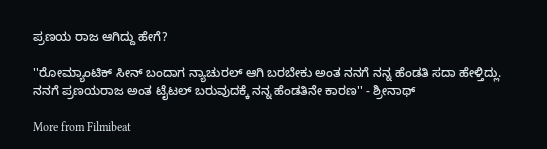ಪ್ರಣಯ ರಾಜ ಆಗಿದ್ದು ಹೇಗೆ?

''ರೋಮ್ಯಾಂಟಿಕ್ ಸೀನ್ ಬಂದಾಗ ನ್ಯಾಚುರಲ್ ಆಗಿ ಬರಬೇಕು ಅಂತ ನನಗೆ ನನ್ನ ಹೆಂಡತಿ ಸದಾ ಹೇಳ್ತಿದ್ಲು. ನನಗೆ ಪ್ರಣಯರಾಜ ಅಂತ ಟೈಟಲ್ ಬರುವುದಕ್ಕೆ ನನ್ನ ಹೆಂಡತಿನೇ ಕಾರಣ'' - ಶ್ರೀನಾಥ್

More from Filmibeat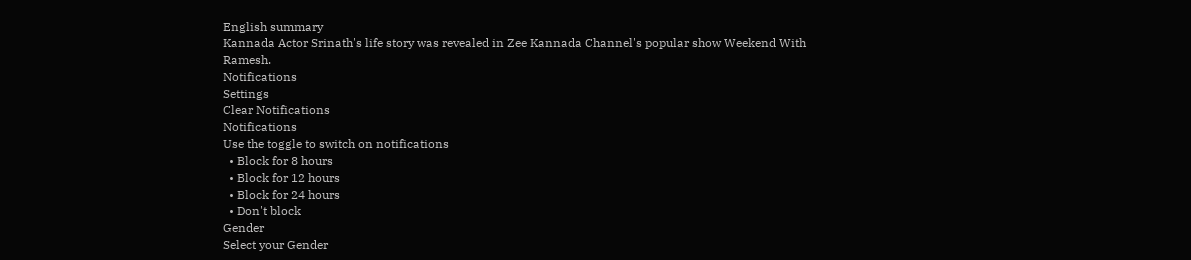English summary
Kannada Actor Srinath's life story was revealed in Zee Kannada Channel's popular show Weekend With Ramesh.
Notifications
Settings
Clear Notifications
Notifications
Use the toggle to switch on notifications
  • Block for 8 hours
  • Block for 12 hours
  • Block for 24 hours
  • Don't block
Gender
Select your Gender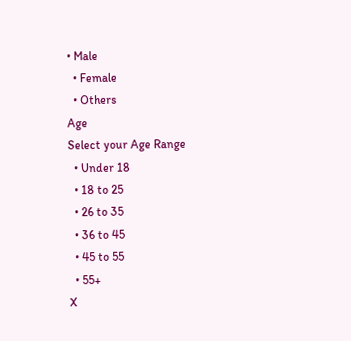• Male
  • Female
  • Others
Age
Select your Age Range
  • Under 18
  • 18 to 25
  • 26 to 35
  • 36 to 45
  • 45 to 55
  • 55+
X